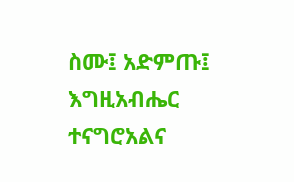ስሙ፤ አድምጡ፤ እግዚአብሔር ተናግሮአልና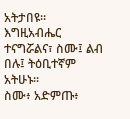አትታበዩ።
እግዚአብሔር ተናግሯልና፣ ስሙ፤ ልብ በሉ፤ ትዕቢተኛም አትሁኑ።
ስሙ፥ አድምጡ፥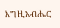እግዚአብሔር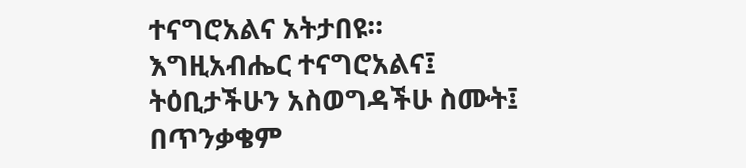ተናግሮአልና አትታበዩ።
እግዚአብሔር ተናግሮአልና፤ ትዕቢታችሁን አስወግዳችሁ ስሙት፤ በጥንቃቄም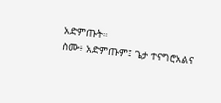አድምጡት።
ስሙ፥ አድምጡም፤ ጌታ ተናግሮአልና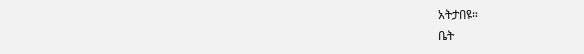አትታበዩ።
ቤት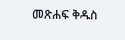መጽሐፍ ቅዱስ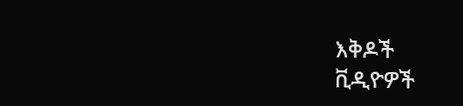እቅዶች
ቪዲዮዎች